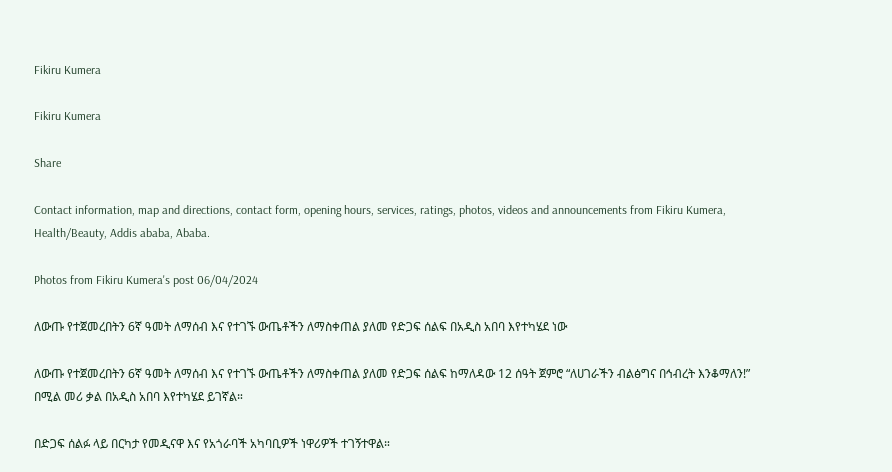Fikiru Kumera

Fikiru Kumera

Share

Contact information, map and directions, contact form, opening hours, services, ratings, photos, videos and announcements from Fikiru Kumera, Health/Beauty, Addis ababa, Ababa.

Photos from Fikiru Kumera's post 06/04/2024

ለውጡ የተጀመረበትን 6ኛ ዓመት ለማሰብ እና የተገኙ ውጤቶችን ለማስቀጠል ያለመ የድጋፍ ሰልፍ በአዲስ አበባ እየተካሄደ ነው

ለውጡ የተጀመረበትን 6ኛ ዓመት ለማሰብ እና የተገኙ ውጤቶችን ለማስቀጠል ያለመ የድጋፍ ሰልፍ ከማለዳው 12 ሰዓት ጀምሮ “ለሀገራችን ብልፅግና በኅብረት እንቆማለን!” በሚል መሪ ቃል በአዲስ አበባ እየተካሄደ ይገኛል።

በድጋፍ ሰልፉ ላይ በርካታ የመዲናዋ እና የአጎራባች አካባቢዎች ነዋሪዎች ተገኝተዋል።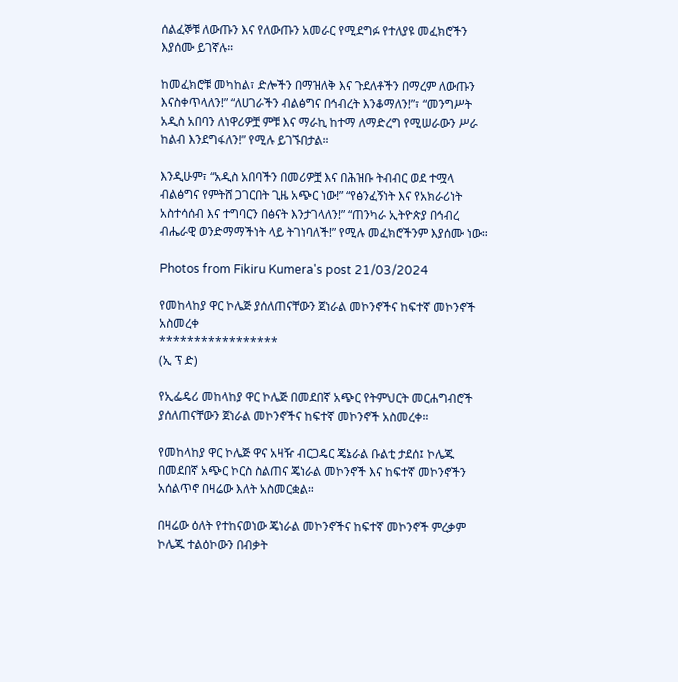ሰልፈኞቹ ለውጡን እና የለውጡን አመራር የሚደግፉ የተለያዩ መፈክሮችን እያሰሙ ይገኛሉ።

ከመፈክሮቹ መካከል፣ ድሎችን በማዝለቅ እና ጉደለቶችን በማረም ለውጡን እናስቀጥላለን!” “ለሀገራችን ብልፅግና በኅብረት እንቆማለን!”፣ “መንግሥት አዲስ አበባን ለነዋሪዎቿ ምቹ እና ማራኪ ከተማ ለማድረግ የሚሠራውን ሥራ ከልብ እንደግፋለን!” የሚሉ ይገኙበታል።

እንዲሁም፣ “አዲስ አበባችን በመሪዎቿ እና በሕዝቡ ትብብር ወደ ተሟላ ብልፅግና የምትሸ ጋገርበት ጊዜ አጭር ነው!” “የፅንፈኝነት እና የአክራሪነት አስተሳሰብ እና ተግባርን በፅናት እንታገላለን!” “ጠንካራ ኢትዮጵያ በኅብረ ብሔራዊ ወንድማማችነት ላይ ትገነባለች!” የሚሉ መፈክሮችንም እያሰሙ ነው።

Photos from Fikiru Kumera's post 21/03/2024

የመከላከያ ዋር ኮሌጅ ያሰለጠናቸውን ጀነራል መኮንኖችና ከፍተኛ መኮንኖች አስመረቀ
*****************
(ኢ ፕ ድ)

የኢፌዴሪ መከላከያ ዋር ኮሌጅ በመደበኛ አጭር የትምህርት መርሐግብሮች ያሰለጠናቸውን ጀነራል መኮንኖችና ከፍተኛ መኮንኖች አስመረቀ።

የመከላከያ ዋር ኮሌጅ ዋና አዛዥ ብርጋዴር ጄኔራል ቡልቲ ታደሰ፤ ኮሌጁ በመደበኛ አጭር ኮርስ ስልጠና ጄነራል መኮንኖች እና ከፍተኛ መኮንኖችን አሰልጥኖ በዛሬው እለት አስመርቋል።

በዛሬው ዕለት የተከናወነው ጄነራል መኮንኖችና ከፍተኛ መኮንኖች ምረቃም ኮሌጁ ተልዕኮውን በብቃት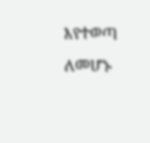እየተወጣ ለመሆኑ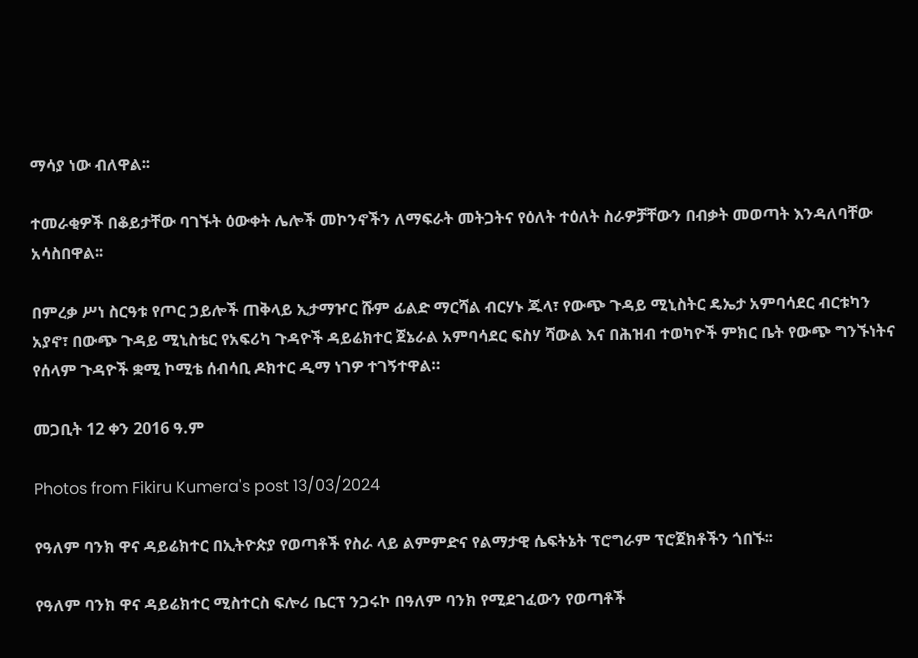ማሳያ ነው ብለዋል፡፡

ተመራቂዎች በቆይታቸው ባገኙት ዕውቀት ሌሎች መኮንኖችን ለማፍራት መትጋትና የዕለት ተዕለት ስራዎቻቸውን በብቃት መወጣት እንዳለባቸው አሳስበዋል፡፡

በምረቃ ሥነ ስርዓቱ የጦር ኃይሎች ጠቅላይ ኢታማዦር ሹም ፊልድ ማርሻል ብርሃኑ ጁላ፣ የውጭ ጉዳይ ሚኒስትር ዴኤታ አምባሳደር ብርቱካን አያኖ፣ በውጭ ጉዳይ ሚኒስቴር የአፍሪካ ጉዳዮች ዳይሬክተር ጀኔራል አምባሳደር ፍስሃ ሻውል እና በሕዝብ ተወካዮች ምክር ቤት የውጭ ግንኙነትና የሰላም ጉዳዮች ቋሚ ኮሚቴ ሰብሳቢ ዶክተር ዲማ ነገዎ ተገኝተዋል።

መጋቢት 12 ቀን 2016 ዓ.ም

Photos from Fikiru Kumera's post 13/03/2024

የዓለም ባንክ ዋና ዳይሬክተር በኢትዮጵያ የወጣቶች የስራ ላይ ልምምድና የልማታዊ ሴፍትኔት ፕሮግራም ፕሮጀክቶችን ጎበኙ፡፡

የዓለም ባንክ ዋና ዳይሬክተር ሚስተርስ ፍሎሪ ቤርፕ ንጋሩኮ በዓለም ባንክ የሚደገፈውን የወጣቶች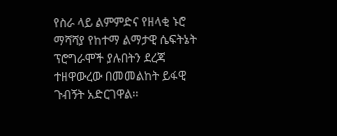የስራ ላይ ልምምድና የዘላቂ ኑሮ ማሻሻያ የከተማ ልማታዊ ሴፍትኔት ፕሮግራሞች ያሉበትን ደረጃ ተዘዋውረው በመመልከት ይፋዊ ጉብኝት አድርገዋል፡፡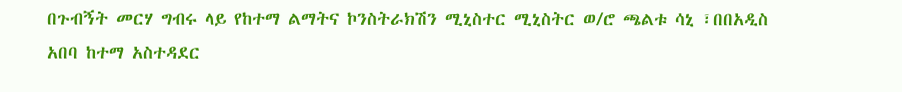በጉብኝት መርሃ ግብሩ ላይ የከተማ ልማትና ኮንስትራክሽን ሚኒስተር ሚኒስትር ወ/ሮ ጫልቱ ሳኒ ፣በበአዲስ አበባ ከተማ አስተዳደር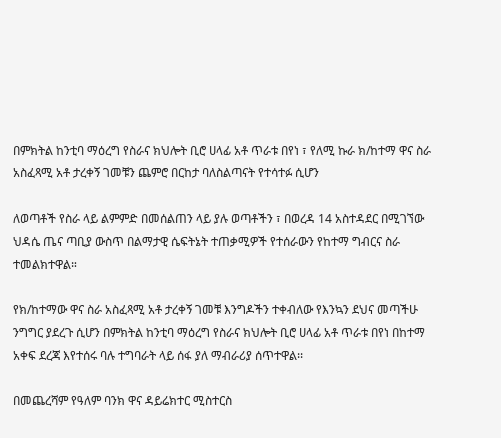በምክትል ከንቲባ ማዕረግ የስራና ክህሎት ቢሮ ሀላፊ አቶ ጥራቱ በየነ ፣ የለሚ ኩራ ክ/ከተማ ዋና ስራ አስፈጻሚ አቶ ታረቀኝ ገመቹን ጨምሮ በርከታ ባለስልጣናት የተሳተፉ ሲሆን

ለወጣቶች የስራ ላይ ልምምድ በመሰልጠን ላይ ያሉ ወጣቶችን ፣ በወረዳ 14 አስተዳደር በሚገኘው ህዳሴ ጤና ጣቢያ ውስጥ በልማታዊ ሴፍትኔት ተጠቃሚዎች የተሰራውን የከተማ ግብርና ስራ ተመልክተዋል።

የክ/ከተማው ዋና ስራ አስፈጻሚ አቶ ታረቀኝ ገመቹ እንግዶችን ተቀብለው የእንኳን ደህና መጣችሁ ንግግር ያደረጉ ሲሆን በምክትል ከንቲባ ማዕረግ የስራና ክህሎት ቢሮ ሀላፊ አቶ ጥራቱ በየነ በከተማ አቀፍ ደረጃ እየተሰሩ ባሉ ተግባራት ላይ ሰፋ ያለ ማብራሪያ ሰጥተዋል፡፡

በመጨረሻም የዓለም ባንክ ዋና ዳይሬክተር ሚስተርስ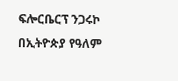ፍሎርቤርፕ ንጋሩኮ በኢትዮጵያ የዓለም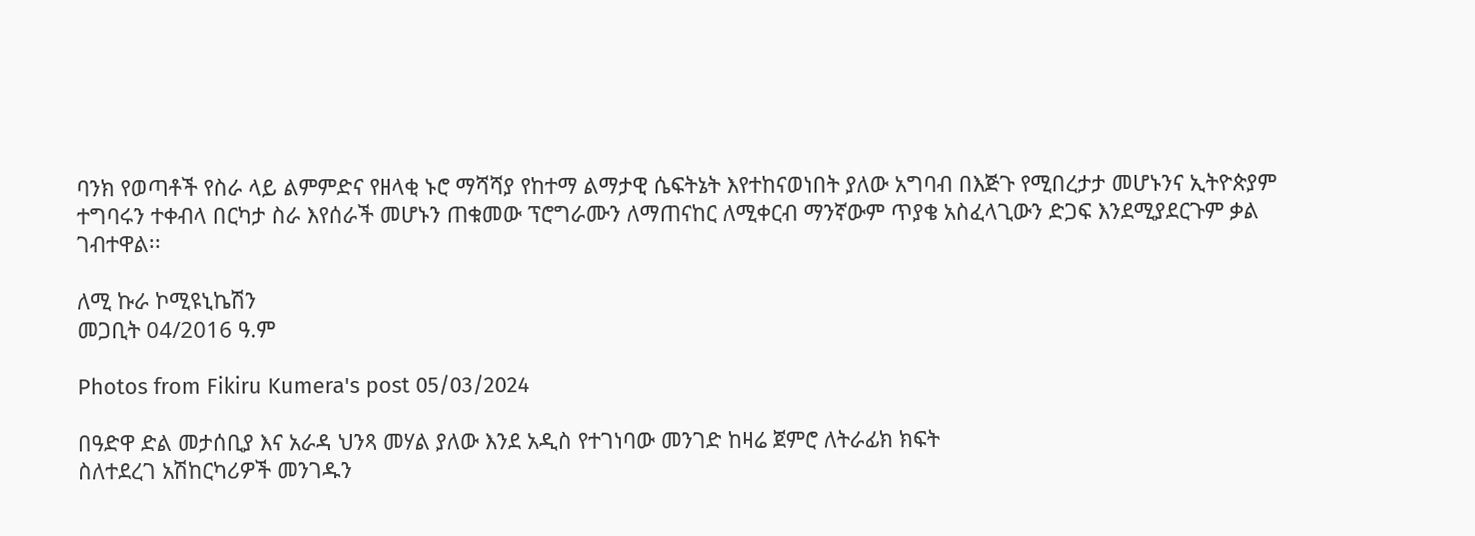ባንክ የወጣቶች የስራ ላይ ልምምድና የዘላቂ ኑሮ ማሻሻያ የከተማ ልማታዊ ሴፍትኔት እየተከናወነበት ያለው አግባብ በእጅጉ የሚበረታታ መሆኑንና ኢትዮጵያም ተግባሩን ተቀብላ በርካታ ስራ እየሰራች መሆኑን ጠቁመው ፕሮግራሙን ለማጠናከር ለሚቀርብ ማንኛውም ጥያቄ አስፈላጊውን ድጋፍ እንደሚያደርጉም ቃል ገብተዋል፡፡

ለሚ ኩራ ኮሚዩኒኬሽን
መጋቢት 04/2016 ዓ.ም

Photos from Fikiru Kumera's post 05/03/2024

በዓድዋ ድል መታሰቢያ እና አራዳ ህንጻ መሃል ያለው እንደ አዲስ የተገነባው መንገድ ከዛሬ ጀምሮ ለትራፊክ ክፍት
ስለተደረገ አሽከርካሪዎች መንገዱን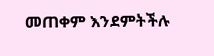መጠቀም እንደምትችሉ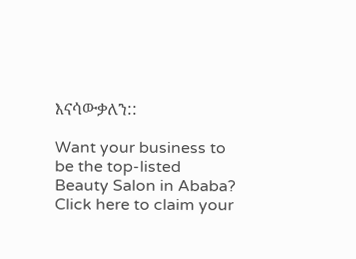እናሳውቃለን::

Want your business to be the top-listed Beauty Salon in Ababa?
Click here to claim your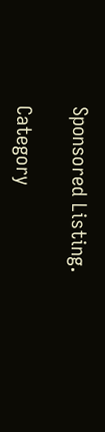Sponsored Listing.

Category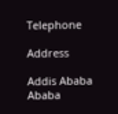Telephone

Address

Addis Ababa
Ababa